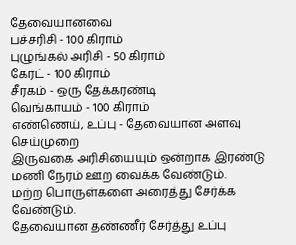தேவையானவை
பச்சரிசி - 100 கிராம்
புழுங்கல் அரிசி - 50 கிராம்
கேரட் - 100 கிராம்
சீரகம் - ஒரு தேக்கரண்டி
வெங்காயம் - 100 கிராம்
எண்ணெய், உப்பு - தேவையான அளவு
செய்முறை
இருவகை அரிசியையும் ஒன்றாக இரண்டு மணி நேரம் ஊற வைக்க வேண்டும்.
மற்ற பொருள்களை அரைத்து சேர்க்க வேண்டும்.
தேவையான தண்ணீர் சேர்த்து உப்பு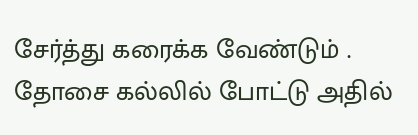சேர்த்து கரைக்க வேண்டும் .
தோசை கல்லில் போட்டு அதில்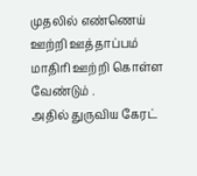முதலில் எண்ணெய் ஊற்றி ஊத்தாப்பம் மாதிரி ஊற்றி கொள்ள வேண்டும் .
அதில் துருவிய கேரட்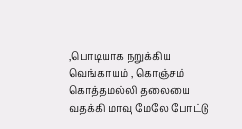,பொடியாக நறுக்கிய வெங்காயம் , கொஞ்சம் கொத்தமல்லி தலையை வதக்கி மாவு மேலே போட்டு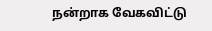நன்றாக வேகவிட்டு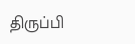திருப்பி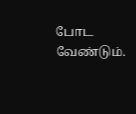போட வேண்டும்.